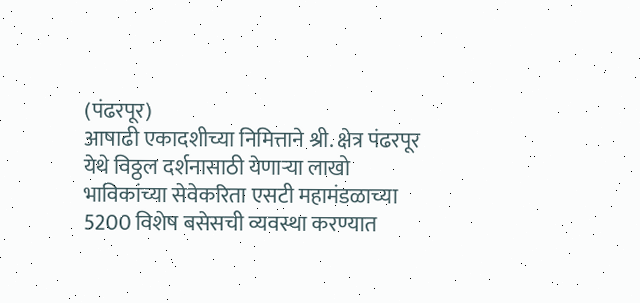(पंढरपूर)
आषाढी एकादशीच्या निमित्ताने श्री. क्षेत्र पंढरपूर येथे विठ्ठल दर्शनासाठी येणाऱ्या लाखो भाविकांच्या सेवेकरिता एसटी महामंडळाच्या 5200 विशेष बसेसची व्यवस्था करण्यात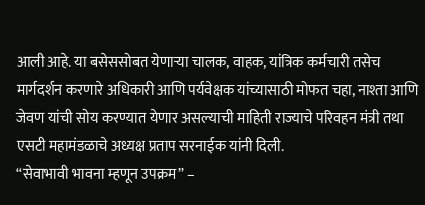आली आहे. या बसेससोबत येणाऱ्या चालक, वाहक, यांत्रिक कर्मचारी तसेच मार्गदर्शन करणारे अधिकारी आणि पर्यवेक्षक यांच्यासाठी मोफत चहा, नाश्ता आणि जेवण यांची सोय करण्यात येणार असल्याची माहिती राज्याचे परिवहन मंत्री तथा एसटी महामंडळाचे अध्यक्ष प्रताप सरनाईक यांनी दिली.
“सेवाभावी भावना म्हणून उपक्रम” –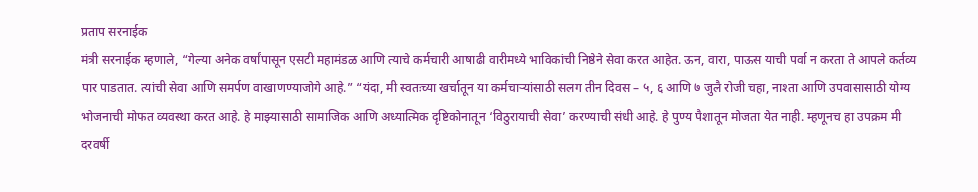प्रताप सरनाईक
मंत्री सरनाईक म्हणाले, “गेल्या अनेक वर्षांपासून एसटी महामंडळ आणि त्याचे कर्मचारी आषाढी वारीमध्ये भाविकांची निष्ठेने सेवा करत आहेत. ऊन, वारा, पाऊस याची पर्वा न करता ते आपले कर्तव्य पार पाडतात. त्यांची सेवा आणि समर्पण वाखाणण्याजोगे आहे.” “यंदा, मी स्वतःच्या खर्चातून या कर्मचाऱ्यांसाठी सलग तीन दिवस – ५, ६ आणि ७ जुलै रोजी चहा, नाश्ता आणि उपवासासाठी योग्य भोजनाची मोफत व्यवस्था करत आहे. हे माझ्यासाठी सामाजिक आणि अध्यात्मिक दृष्टिकोनातून ‘विठुरायाची सेवा’ करण्याची संधी आहे. हे पुण्य पैशातून मोजता येत नाही. म्हणूनच हा उपक्रम मी दरवर्षी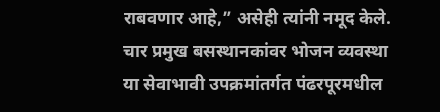राबवणार आहे,” असेही त्यांनी नमूद केले.
चार प्रमुख बसस्थानकांवर भोजन व्यवस्था
या सेवाभावी उपक्रमांतर्गत पंढरपूरमधील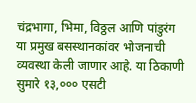चंद्रभागा, भिमा, विठ्ठल आणि पांडुरंग या प्रमुख बसस्थानकांवर भोजनाची व्यवस्था केली जाणार आहे. या ठिकाणी सुमारे १३,००० एसटी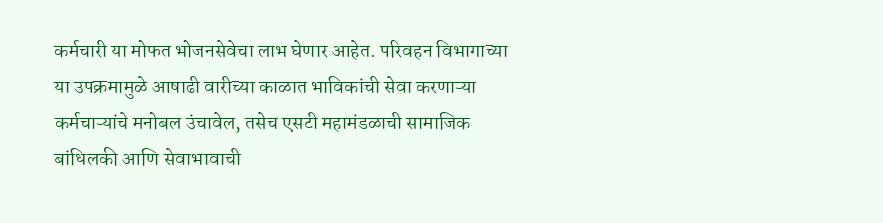कर्मचारी या मोफत भोजनसेवेचा लाभ घेणार आहेत. परिवहन विभागाच्या या उपक्रमामुळे आषाढी वारीच्या काळात भाविकांची सेवा करणाऱ्या कर्मचाऱ्यांचे मनोबल उंचावेल, तसेच एसटी महामंडळाची सामाजिक बांधिलकी आणि सेवाभावाची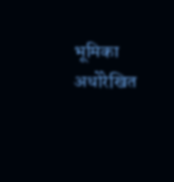भूमिका अधोरेखित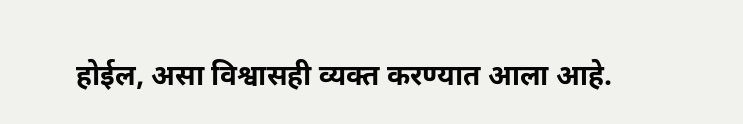होईल, असा विश्वासही व्यक्त करण्यात आला आहे.